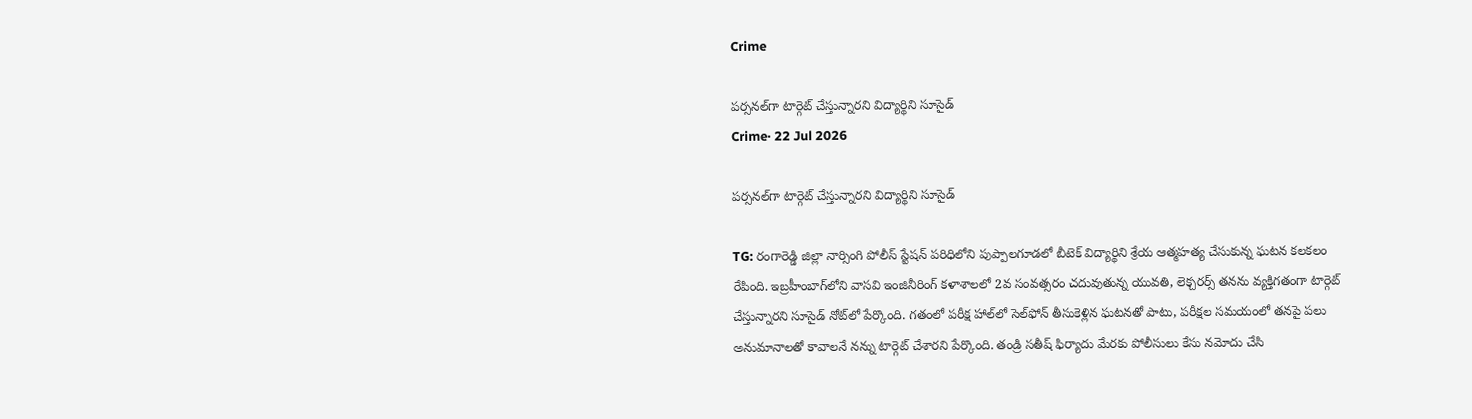Crime

పర్సనల్‌గా టార్గెట్ చేస్తున్నారని విద్యార్థిని సూసైడ్
Crime· 22 Jul 2026

పర్సనల్‌గా టార్గెట్ చేస్తున్నారని విద్యార్థిని సూసైడ్

TG: రంగారెడ్డి జిల్లా నార్సింగి పోలీస్ స్టేషన్ పరిధిలోని పుప్పాలగూడలో బీటెక్ విద్యార్థిని శ్రేయ ఆత్మహత్య చేసుకున్న ఘటన కలకలం రేపింది. ఇబ్రహీంబాగ్‌లోని వాసవి ఇంజినీరింగ్ కళాశాలలో 2వ సంవత్సరం చదువుతున్న యువతి, లెక్చరర్స్ తనను వ్యక్తిగతంగా టార్గెట్ చేస్తున్నారని సూసైడ్ నోట్‌లో పేర్కొంది. గతంలో పరీక్ష హాల్‌లో సెల్‌ఫోన్ తీసుకెళ్లిన ఘటనతో పాటు, పరీక్షల సమయంలో తనపై పలు అనుమానాలతో కావాలనే నన్ను టార్గెట్ చేశారని పేర్కొంది. తండ్రి సతీష్ ఫిర్యాదు మేరకు పోలీసులు కేసు నమోదు చేసి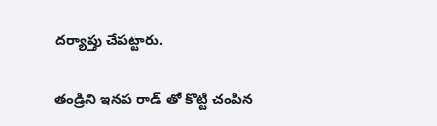దర్యాప్తు చేపట్టారు.

తండ్రిని ఇనప రాడ్ తో కొట్టి చంపిన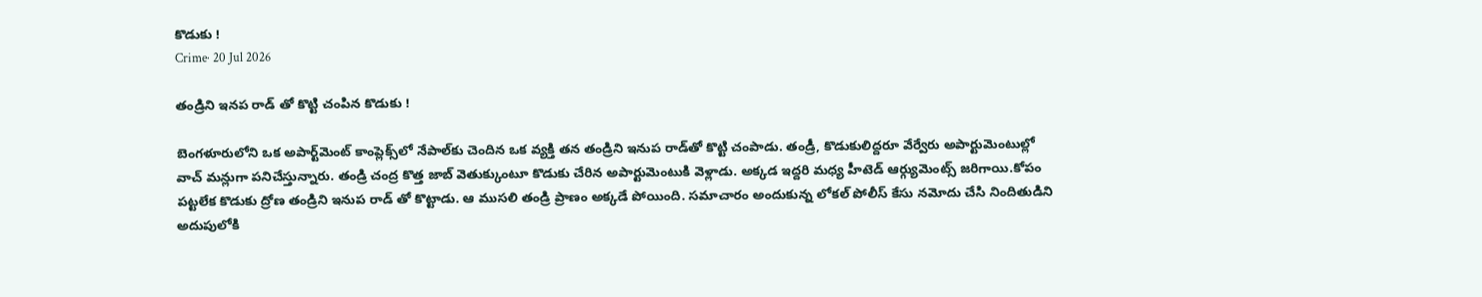కొడుకు !
Crime· 20 Jul 2026

తండ్రిని ఇనప రాడ్ తో కొట్టి చంపిన కొడుకు !

బెంగళూరులోని ఒక అపార్ట్‌మెంట్ కాంప్లెక్స్‌లో నేపాల్‌కు చెందిన ఒక వ్యక్తి తన తండ్రిని ఇనుప రాడ్‌తో కొట్టి చంపాడు. తండ్రీ, కొడుకులిద్దరూ వేర్వేరు అపార్టుమెంటుల్లో వాచ్ మన్లుగా పనిచేస్తున్నారు. తండ్రి చంద్ర కొత్త జాబ్ వెతుక్కుంటూ కొడుకు చేరిన అపార్టుమెంటుకి వెళ్లాడు. అక్కడ ఇద్దరి మధ్య హీటెడ్ ఆర్గ్యుమెంట్స్ జరిగాయి.కోపం పట్టలేక కొడుకు ద్రోణ తండ్రిని ఇనుప రాడ్ తో కొట్టాడు. ఆ ముసలి తండ్రి ప్రాణం అక్కడే పోయింది. సమాచారం అందుకున్న లోకల్ పోలీస్ కేసు నమోదు చేసి నిందితుడిని అదుపులోకి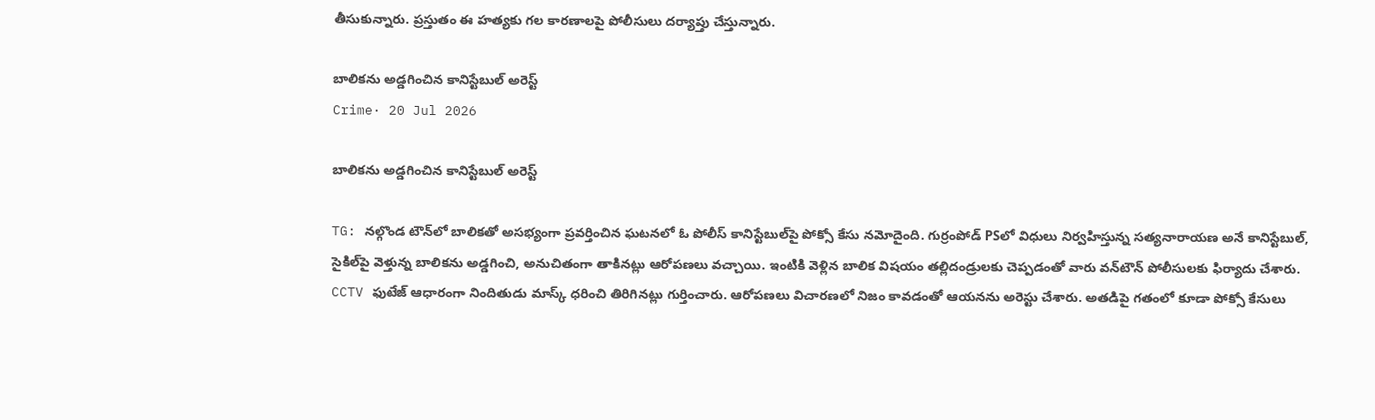తీసుకున్నారు. ప్రస్తుతం ఈ హత్యకు గల కారణాలపై పోలీసులు దర్యాప్తు చేస్తున్నారు.

బాలికను అడ్డగించిన కానిస్టేబుల్ అరెస్ట్
Crime· 20 Jul 2026

బాలికను అడ్డగించిన కానిస్టేబుల్ అరెస్ట్

TG: నల్గొండ టౌన్‌లో బాలికతో అసభ్యంగా ప్రవర్తించిన ఘటనలో ఓ పోలీస్ కానిస్టేబుల్‌పై పోక్సో కేసు నమోదైంది. గుర్రంపోడ్ PSలో విధులు నిర్వహిస్తున్న సత్యనారాయణ అనే కానిస్టేబుల్, సైకిల్‌పై వెళ్తున్న బాలికను అడ్డగించి, అనుచితంగా తాకినట్లు ఆరోపణలు వచ్చాయి. ఇంటికి వెళ్లిన బాలిక విషయం తల్లిదండ్రులకు చెప్పడంతో వారు వన్‌టౌన్ పోలీసులకు ఫిర్యాదు చేశారు. CCTV ఫుటేజ్ ఆధారంగా నిందితుడు మాస్క్ ధరించి తిరిగినట్లు గుర్తించారు. ఆరోపణలు విచారణలో నిజం కావడంతో ఆయనను అరెస్టు చేశారు. అతడిపై గతంలో కూడా పోక్సో కేసులు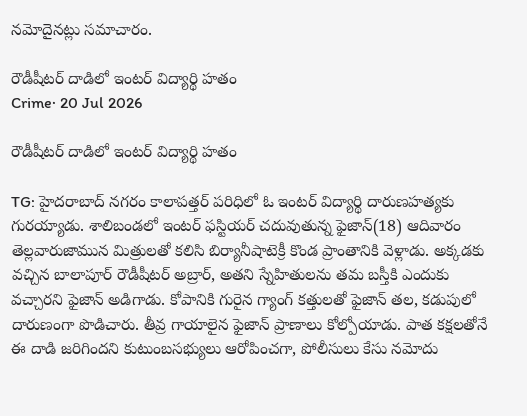నమోదైనట్లు సమాచారం.

రౌడీషీటర్ దాడిలో ఇంటర్ విద్యార్థి హతం
Crime· 20 Jul 2026

రౌడీషీటర్ దాడిలో ఇంటర్ విద్యార్థి హతం

TG: హైదరాబాద్ నగరం కాలాపత్తర్‌ పరిధిలో ఓ ఇంటర్ విద్యార్థి దారుణహత్యకు గురయ్యాడు. శాలిబండలో ఇంటర్ ఫస్టియర్ చదువుతున్న ఫైజాన్(18) ఆదివారం తెల్లవారుజామున మిత్రులతో కలిసి బిర్యానీషాటెక్రీ కొండ ప్రాంతానికి వెళ్లాడు. అక్కడకు వచ్చిన బాలాపూర్ రౌడీషీటర్ అబ్రార్‌, అతని స్నేహితులను తమ బస్తీకి ఎందుకు వచ్చారని ఫైజాన్ అడిగాడు. కోపానికి గురైన గ్యాంగ్ కత్తులతో ఫైజాన్ తల, కడుపులో దారుణంగా పొడిచారు. తీవ్ర గాయాలైన ఫైజాన్ ప్రాణాలు కోల్పోయాడు. పాత కక్షలతోనే ఈ దాడి జరిగిందని కుటుంబసభ్యులు ఆరోపించగా, పోలీసులు కేసు నమోదు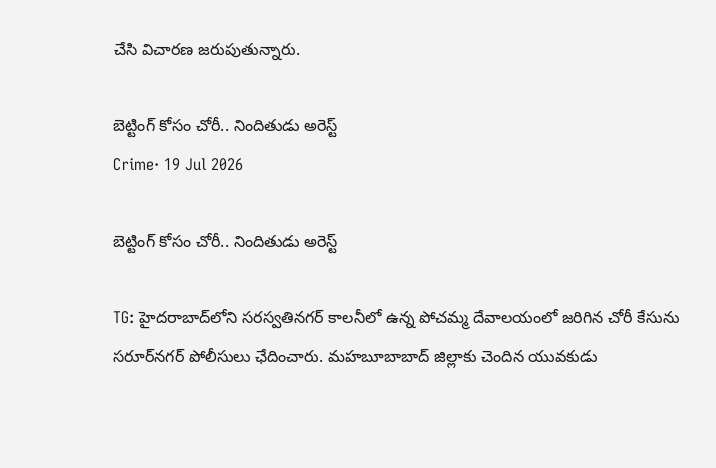చేసి విచారణ జరుపుతున్నారు.

బెట్టింగ్ కోసం చోరీ.. నిందితుడు అరెస్ట్
Crime· 19 Jul 2026

బెట్టింగ్ కోసం చోరీ.. నిందితుడు అరెస్ట్

TG: హైదరాబాద్‌లోని సరస్వతినగర్ కాలనీలో ఉన్న పోచమ్మ దేవాలయంలో జరిగిన చోరీ కేసును సరూర్‌నగర్ పోలీసులు ఛేదించారు. మహబూబాబాద్ జిల్లాకు చెందిన యువకుడు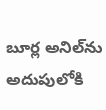బూర్ల అనిల్‌ను అదుపులోకి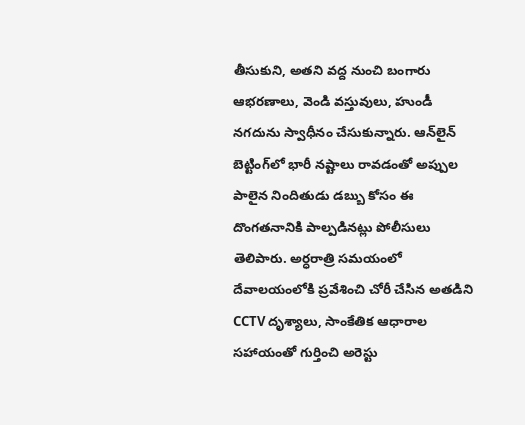తీసుకుని, అతని వద్ద నుంచి బంగారు ఆభరణాలు, వెండి వస్తువులు, హుండీ నగదును స్వాధీనం చేసుకున్నారు. ఆన్‌లైన్ బెట్టింగ్‌లో భారీ నష్టాలు రావడంతో అప్పుల పాలైన నిందితుడు డబ్బు కోసం ఈ దొంగతనానికి పాల్పడినట్లు పోలీసులు తెలిపారు. అర్ధరాత్రి సమయంలో దేవాలయంలోకి ప్రవేశించి చోరీ చేసిన అతడిని CCTV దృశ్యాలు, సాంకేతిక ఆధారాల సహాయంతో గుర్తించి అరెస్టు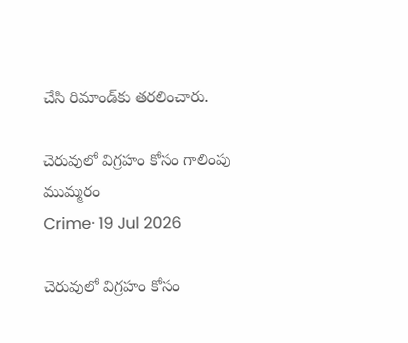చేసి రిమాండ్‌కు తరలించారు.

చెరువులో విగ్రహం కోసం గాలింపు ముమ్మరం
Crime· 19 Jul 2026

చెరువులో విగ్రహం కోసం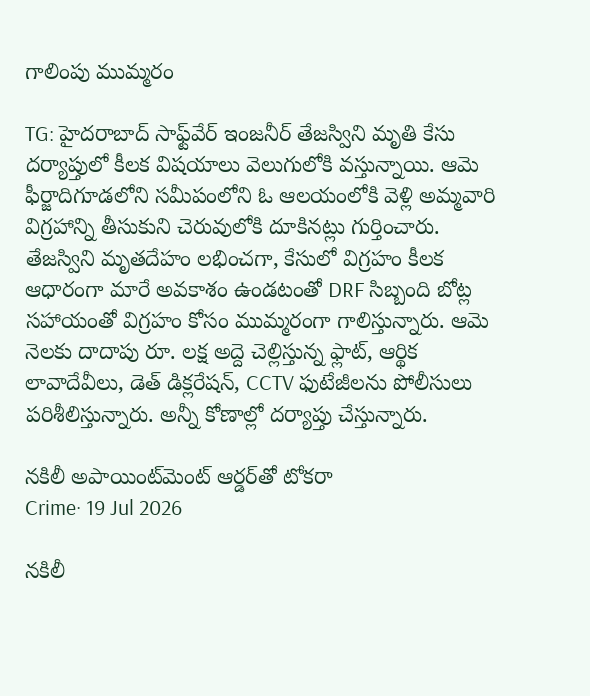గాలింపు ముమ్మరం

TG: హైదరాబాద్ సాఫ్ట్‌వేర్ ఇంజనీర్ తేజస్విని మృతి కేసు దర్యాప్తులో కీలక విషయాలు వెలుగులోకి వస్తున్నాయి. ఆమె ఫీర్జాదిగూడలోని సమీపంలోని ఓ ఆలయంలోకి వెళ్లి అమ్మవారి విగ్రహాన్ని తీసుకుని చెరువులోకి దూకినట్లు గుర్తించారు. తేజస్విని మృతదేహం లభించగా, కేసులో విగ్రహం కీలక ఆధారంగా మారే అవకాశం ఉండటంతో DRF సిబ్బంది బోట్ల సహాయంతో విగ్రహం కోసం ముమ్మరంగా గాలిస్తున్నారు. ఆమె నెలకు దాదాపు రూ. లక్ష అద్దె చెల్లిస్తున్న ఫ్లాట్, ఆర్థిక లావాదేవీలు, డెత్ డిక్లరేషన్, CCTV ఫుటేజీలను పోలీసులు పరిశీలిస్తున్నారు. అన్నీ కోణాల్లో దర్యాప్తు చేస్తున్నారు.

నకిలీ అపాయింట్‌మెంట్ ఆర్డర్‌తో టోకరా
Crime· 19 Jul 2026

నకిలీ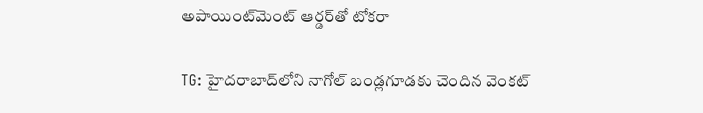అపాయింట్‌మెంట్ ఆర్డర్‌తో టోకరా

TG: హైదరాబాద్‌లోని నాగోల్ బండ్లగూడకు చెందిన వెంకట్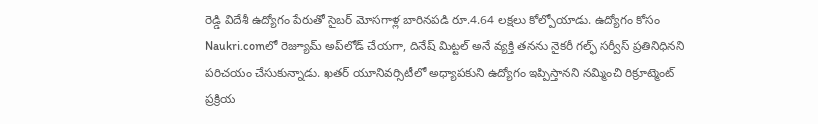రెడ్డి విదేశీ ఉద్యోగం పేరుతో సైబర్ మోసగాళ్ల బారినపడి రూ.4.64 లక్షలు కోల్పోయాడు. ఉద్యోగం కోసం Naukri.comలో రెజ్యూమ్ అప్‌లోడ్ చేయగా, దినేష్ మిట్టల్ అనే వ్యక్తి తనను నైకరీ గల్ఫ్ సర్వీస్ ప్రతినిధినని పరిచయం చేసుకున్నాడు. ఖతర్ యూనివర్సిటీలో అధ్యాపకుని ఉద్యోగం ఇప్పిస్తానని నమ్మించి రిక్రూట్మెంట్ ప్రక్రియ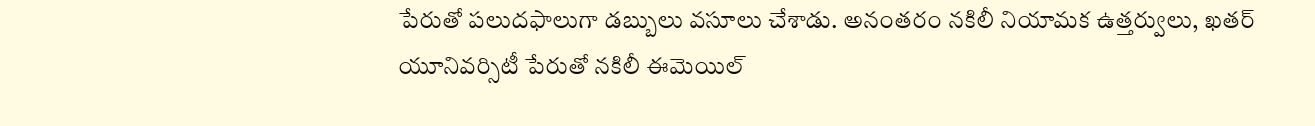పేరుతో పలుదఫాలుగా డబ్బులు వసూలు చేశాడు. అనంతరం నకిలీ నియామక ఉత్తర్వులు, ఖతర్ యూనివర్సిటీ పేరుతో నకిలీ ఈమెయిల్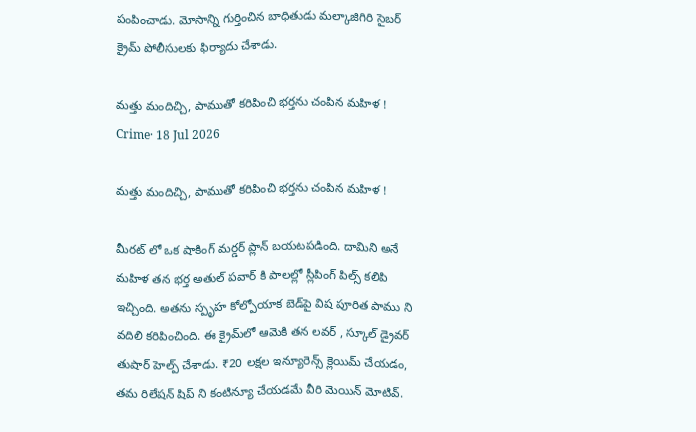పంపించాడు. మోసాన్ని గుర్తించిన బాధితుడు మల్కాజిగిరి సైబర్ క్రైమ్ పోలీసులకు ఫిర్యాదు చేశాడు.

మత్తు మందిచ్చి, పాముతో కరిపించి భర్తను చంపిన మహిళ !
Crime· 18 Jul 2026

మత్తు మందిచ్చి, పాముతో కరిపించి భర్తను చంపిన మహిళ !

మీరట్ లో ఒక షాకింగ్ మర్డర్ ప్లాన్ బయటపడింది. దామిని అనే మహిళ తన భర్త అతుల్ పవార్ కి పాలల్లో స్లీపింగ్ పిల్స్ కలిపి ఇచ్చింది. అతను స్పృహ కోల్పోయాక బెడ్‌పై విష పూరిత పాము ని వదిలి కరిపించింది. ఈ క్రైమ్‌లో ఆమెకి తన లవర్ , స్కూల్ డ్రైవర్ తుషార్ హెల్ప్ చేశాడు. ₹20 లక్షల ఇన్యూరెన్స్ క్లెయిమ్ చేయడం, తమ రిలేషన్ షిప్ ని కంటిన్యూ చేయడమే వీరి మెయిన్ మోటివ్.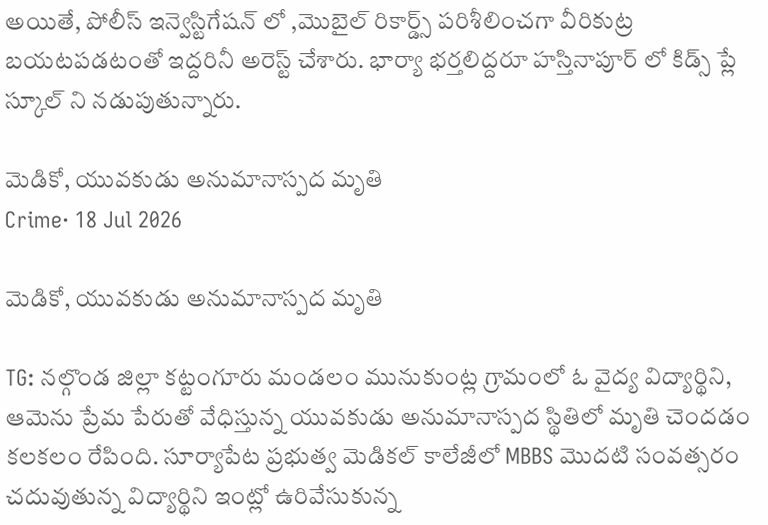అయితే, పోలీస్ ఇన్వెస్టిగేషన్ లో ,మొబైల్ రికార్డ్స్ పరిశీలించగా వీరికుట్ర బయటపడటంతో ఇద్దరినీ అరెస్ట్ చేశారు. భార్యా భర్తలిద్దరూ హస్తినాపూర్ లో కిడ్స్ ప్లే స్కూల్ ని నడుపుతున్నారు.

మెడికో, యువకుడు అనుమానాస్పద మృతి
Crime· 18 Jul 2026

మెడికో, యువకుడు అనుమానాస్పద మృతి

TG: నల్గొండ జిల్లా కట్టంగూరు మండలం మునుకుంట్ల గ్రామంలో ఓ వైద్య విద్యార్థిని, ఆమెను ప్రేమ పేరుతో వేధిస్తున్న యువకుడు అనుమానాస్పద స్థితిలో మృతి చెందడం కలకలం రేపింది. సూర్యాపేట ప్రభుత్వ మెడికల్ కాలేజీలో MBBS మొదటి సంవత్సరం చదువుతున్న విద్యార్థిని ఇంట్లో ఉరివేసుకున్న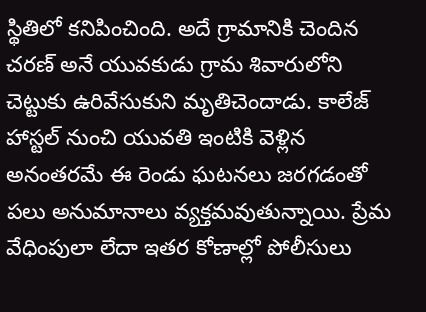స్థితిలో కనిపించింది. అదే గ్రామానికి చెందిన చరణ్ అనే యువకుడు గ్రామ శివారులోని చెట్టుకు ఉరివేసుకుని మృతిచెందాడు. కాలేజ్ హాస్టల్ నుంచి యువతి ఇంటికి వెళ్లిన అనంతరమే ఈ రెండు ఘటనలు జరగడంతో పలు అనుమానాలు వ్యక్తమవుతున్నాయి. ప్రేమ వేధింపులా లేదా ఇతర కోణాల్లో పోలీసులు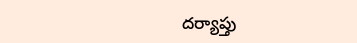దర్యాప్తు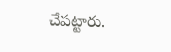చేపట్టారు.